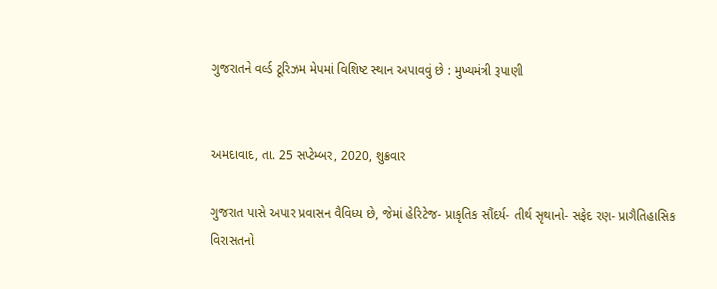ગુજરાતને વર્લ્ડ ટૂરિઝમ મેપમાં વિશિષ્ટ સ્થાન અપાવવું છે : મુખ્યમંત્રી રૂપાણી


અમદાવાદ, તા. 25 સપ્ટેમ્બર, 2020, શુક્રવાર

ગુજરાત પાસે અપાર પ્રવાસન વૈવિધ્ય છે, જેમાં હેરિટેજ- પ્રાકૃતિક સૌંદર્ય- તીર્થ સૃથાનો- સફેદ રણ- પ્રાગૈતિહાસિક વિરાસતનો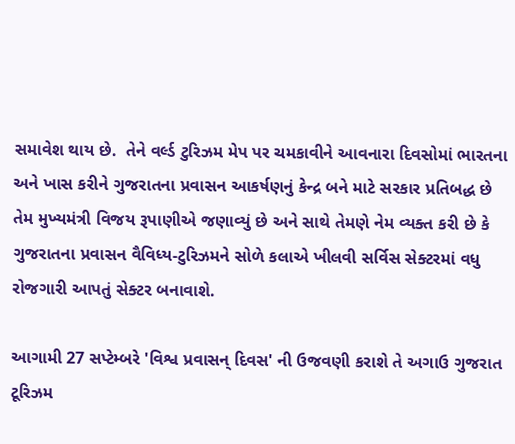સમાવેશ થાય છે.  તેને વર્લ્ડ ટુરિઝમ મેપ પર ચમકાવીને આવનારા દિવસોમાં ભારતના અને ખાસ કરીને ગુજરાતના પ્રવાસન આકર્ષણનું કેન્દ્ર બને માટે સરકાર પ્રતિબદ્ધ છે તેમ મુખ્યમંત્રી વિજય રૂપાણીએ જણાવ્યું છે અને સાથે તેમણે નેમ વ્યક્ત કરી છે કે ગુજરાતના પ્રવાસન વૈવિધ્ય-ટુરિઝમને સોળે કલાએ ખીલવી સર્વિસ સેક્ટરમાં વધુ રોજગારી આપતું સેક્ટર બનાવાશે.

આગામી 27 સપ્ટેમ્બરે 'વિશ્વ પ્રવાસન્ દિવસ' ની ઉજવણી કરાશે તે અગાઉ ગુજરાત ટૂરિઝમ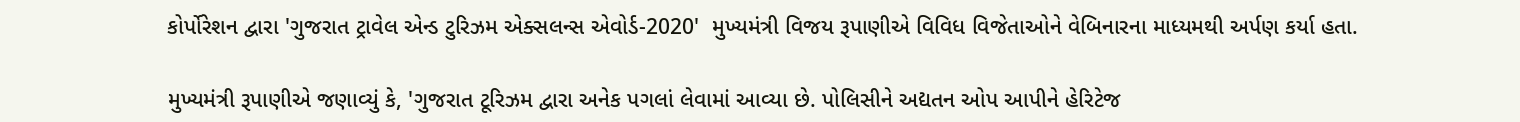કોર્પોરેશન દ્વારા 'ગુજરાત ટ્રાવેલ એન્ડ ટુરિઝમ એક્સલન્સ એવોર્ડ-2020'  મુખ્યમંત્રી વિજય રૂપાણીએ વિવિધ વિજેતાઓને વેબિનારના માધ્યમથી અર્પણ કર્યા હતા.

મુખ્યમંત્રી રૂપાણીએ જણાવ્યું કે, 'ગુજરાત ટૂરિઝમ દ્વારા અનેક પગલાં લેવામાં આવ્યા છે. પોલિસીને અદ્યતન ઓપ આપીને હેરિટેજ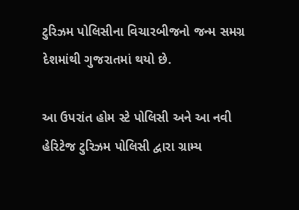ટુરિઝમ પોલિસીના વિચારબીજનો જન્મ સમગ્ર દેશમાંથી ગુજરાતમાં થયો છે.

આ ઉપરાંત હોમ સ્ટે પોલિસી અને આ નવી હેરિટેજ ટુરિઝમ પોલિસી દ્વારા ગ્રામ્ય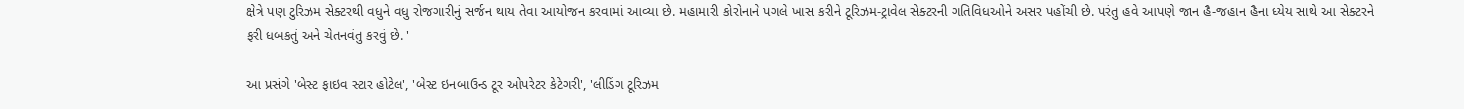ક્ષેત્રે પણ ટુરિઝમ સેક્ટરથી વધુને વધુ રોજગારીનું સર્જન થાય તેવા આયોજન કરવામાં આવ્યા છે. મહામારી કોરોનાને પગલે ખાસ કરીને ટૂરિઝમ-ટ્રાવેલ સેક્ટરની ગતિવિધઓને અસર પહોંચી છે. પરંતુ હવે આપણે જાન હૈ-જહાન હૈના ધ્યેય સાથે આ સેક્ટરને ફરી ધબકતું અને ચેતનવંતુ કરવું છે. '

આ પ્રસંગે 'બેસ્ટ ફાઇવ સ્ટાર હોટેલ', 'બેસ્ટ ઇનબાઉન્ડ ટૂર ઓપરેટર કેટેગરી', 'લીડિંગ ટૂરિઝમ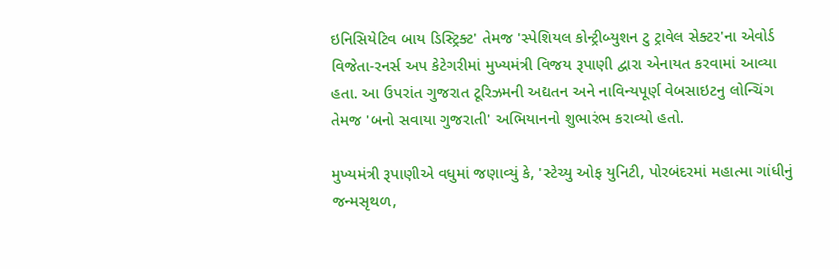ઇનિસિયેટિવ બાય ડિસ્ટ્રિક્ટ' તેમજ 'સ્પેશિયલ કોન્ટ્રીબ્યુશન ટુ ટ્રાવેલ સેક્ટર'ના એવોર્ડ વિજેતા-રનર્સ અપ કેટેગરીમાં મુખ્યમંત્રી વિજય રૂપાણી દ્વારા એનાયત કરવામાં આવ્યા હતા. આ ઉપરાંત ગુજરાત ટૂરિઝમની અદ્યતન અને નાવિન્યપૂર્ણ વેબસાઇટનુ લોન્ચિંગ તેમજ 'બનો સવાયા ગુજરાતી' અભિયાનનો શુભારંભ કરાવ્યો હતો.

મુખ્યમંત્રી રૂપાણીએ વધુમાં જણાવ્યું કે, 'સ્ટેચ્યુ ઓફ યુનિટી, પોરબંદરમાં મહાત્મા ગાંધીનું જન્મસૃથળ,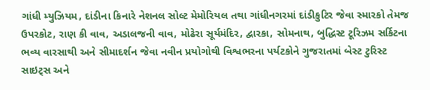ગાંધી મ્યુઝિયમ, દાંડીના કિનારે નેશનલ સોલ્ટ મેમોરિયલ તથા ગાંધીનગરમાં દાંડીકુટિર જેવા સ્મારકો તેમજ ઉપરકોટ, રાણ કી વાવ, અડાલજની વાવ, મોઢેરા સૂર્યમંદિર, દ્વારકા, સોમનાથ, બુદ્ધિસ્ટ ટૂરિઝમ સર્કિટના ભવ્ય વારસાથી અને સીમાદર્શન જેવા નવીન પ્રયોગોથી વિશ્વભરના પર્યટકોને ગુજરાતમાં બેસ્ટ ટુરિસ્ટ સાઇટ્સ અને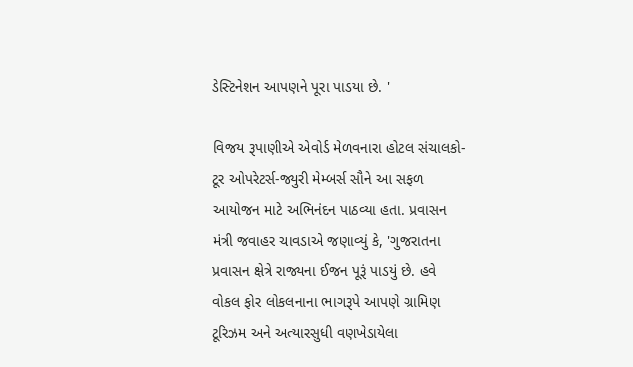ડેસ્ટિનેશન આપણને પૂરા પાડયા છે. '

વિજય રૂપાણીએ એવોર્ડ મેળવનારા હોટલ સંચાલકો-ટૂર ઓપરેટર્સ-જ્યુરી મેમ્બર્સ સૌને આ સફળ આયોજન માટે અભિનંદન પાઠવ્યા હતા. પ્રવાસન મંત્રી જવાહર ચાવડાએ જણાવ્યું કે, 'ગુજરાતના પ્રવાસન ક્ષેત્રે રાજ્યના ઈજન પૂરૂં પાડયું છે. હવે વોકલ ફોર લોકલનાના ભાગરૂપે આપણે ગ્રામિણ ટૂરિઝમ અને અત્યારસુધી વણખેડાયેલા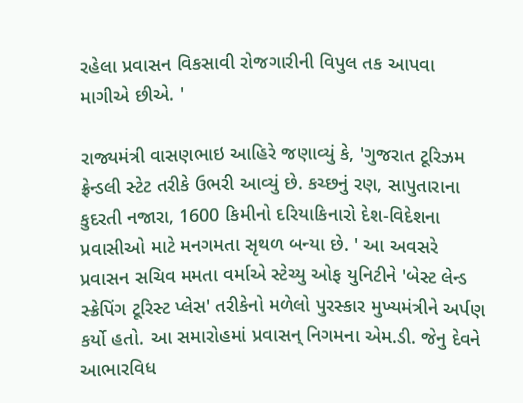રહેલા પ્રવાસન વિકસાવી રોજગારીની વિપુલ તક આપવા માગીએ છીએ. '

રાજ્યમંત્રી વાસણભાઇ આહિરે જણાવ્યું કે, 'ગુજરાત ટૂરિઝમ ફ્રેન્ડલી સ્ટેટ તરીકે ઉભરી આવ્યું છે. કચ્છનું રણ, સાપુતારાના કુદરતી નજારા, 1600 કિમીનો દરિયાકિનારો દેશ-વિદેશના પ્રવાસીઓ માટે મનગમતા સૃથળ બન્યા છે. ' આ અવસરે પ્રવાસન સચિવ મમતા વર્માએ સ્ટેચ્યુ ઓફ યુનિટીને 'બેસ્ટ લેન્ડ સ્ક્રેપિંગ ટૂરિસ્ટ પ્લેસ' તરીકેનો મળેલો પુરસ્કાર મુખ્યમંત્રીને અર્પણ કર્યો હતો. આ સમારોહમાં પ્રવાસન્ નિગમના એમ.ડી. જેનુ દેવને આભારવિધ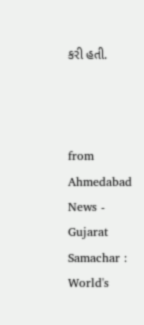કરી હતી.



from Ahmedabad News - Gujarat Samachar : World's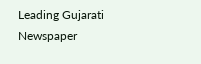Leading Gujarati Newspaper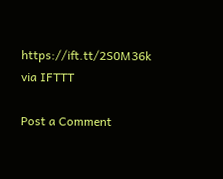https://ift.tt/2S0M36k
via IFTTT

Post a Comment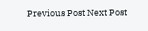Previous Post Next Post